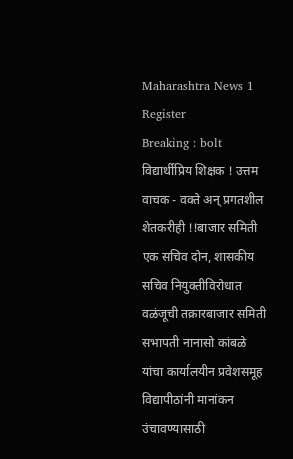Maharashtra News 1
Register
Breaking : bolt
विद्यार्थीप्रिय शिक्षक ! उत्तम वाचक - वक्ते अन् प्रगतशील शेतकरीही !!बाजार समिती एक सचिव दोन, शासकीय सचिव नियुक्तीविरोधात वळंजूची तक्रारबाजार समिती सभापती नानासो कांबळे यांचा कार्यालयीन प्रवेशसमूह विद्यापीठांनी मानांकन उंचावण्यासाठी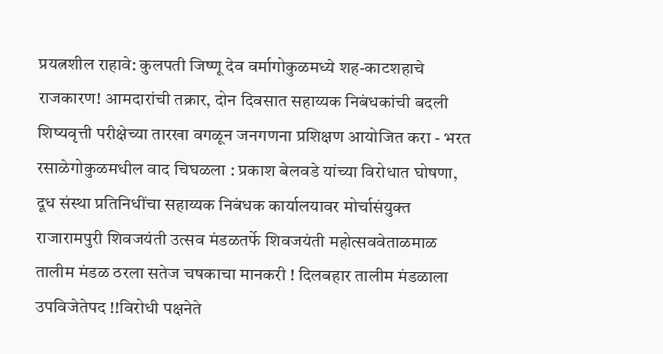प्रयत्नशील राहावे: कुलपती जिष्णू देव वर्मागोकुळमध्ये शह-काटशहाचे राजकारण! आमदारांची तक्रार, दोन दिवसात सहाय्यक निबंधकांची बदली शिष्यवृत्ती परीक्षेच्या तारखा वगळून जनगणना प्रशिक्षण आयोजित करा - भरत रसाळेगोकुळमधील वाद चिघळला : प्रकाश बेलवडे यांच्या विरोधात घोषणा, दूध संस्था प्रतिनिधींचा सहाय्यक निबंधक कार्यालयावर मोर्चासंयुक्त राजारामपुरी शिवजयंती उत्सव मंडळतर्फे शिवजयंती महोत्सववेताळमाळ तालीम मंडळ ठरला सतेज चषकाचा मानकरी ! दिलबहार तालीम मंडळाला उपविजेतेपद !!विरोधी पक्षनेते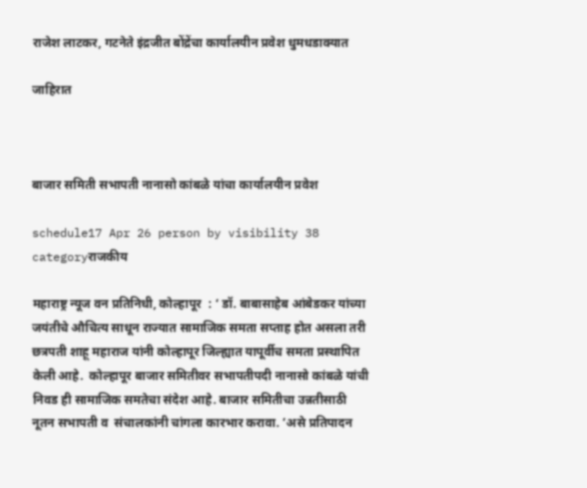राजेश लाटकर, गटनेते इंद्रजीत बोंद्रेंचा कार्यालयीन प्रवेश धुमधडाक्यात

जाहिरात



बाजार समिती सभापती नानासो कांबळे यांचा कार्यालयीन प्रवेश

schedule17 Apr 26 person by visibility 38 categoryराजकीय

महाराष्ट्र न्यूज वन प्रतिनिधी, कोल्हापूर  : ‘ डॉ. बाबासाहेब आंबेडकर यांच्या जयंतीचे औचित्य साधून राज्यात सामाजिक समता सप्ताह होत असला तरी छत्रपती शाहू महाराज यांनी कोल्हापूर जिल्ह्यात यापूर्वीच समता प्रस्थापित केली आहे.  कोल्हापूर बाजार समितीवर सभापतीपदी नानासो कांबळे यांची निवड ही सामाजिक समतेचा संदेश आहे. बाजार समितीचा उन्नतीसाठी नूतन सभापती व  संचालकांनी चांगला कारभार करावा. ’असे प्रतिपादन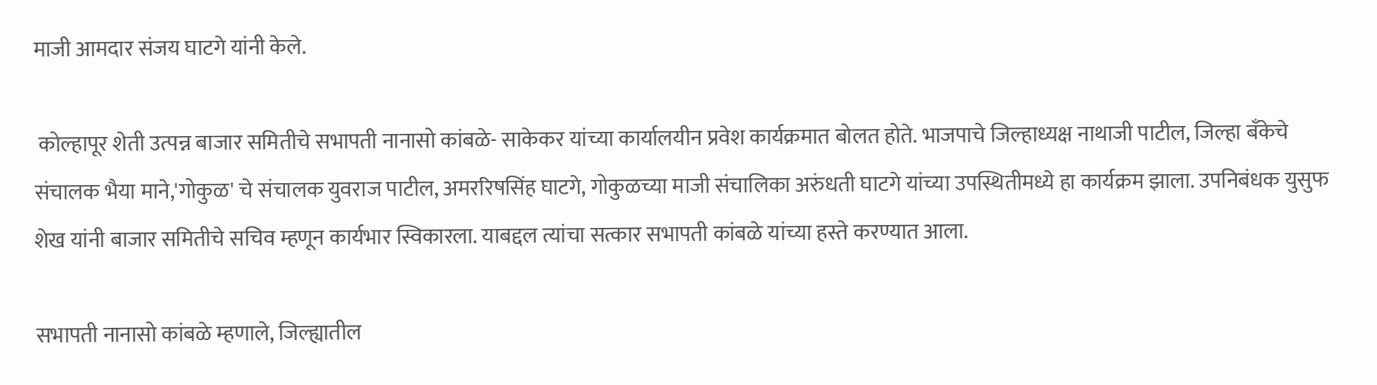माजी आमदार संजय घाटगे यांनी केले.

 कोल्हापूर शेती उत्पन्न बाजार समितीचे सभापती नानासो कांबळे- साकेकर यांच्या कार्यालयीन प्रवेश कार्यक्रमात बोलत होते. भाजपाचे जिल्हाध्यक्ष नाथाजी पाटील, जिल्हा बँकेचे संचालक भैया माने,'गोकुळ' चे संचालक युवराज पाटील, अमररिषसिंह घाटगे, गोकुळच्या माजी संचालिका अरुंधती घाटगे यांच्या उपस्थितीमध्ये हा कार्यक्रम झाला. उपनिबंधक युसुफ शेख यांनी बाजार समितीचे सचिव म्हणून कार्यभार स्विकारला. याबद्दल त्यांचा सत्कार सभापती कांबळे यांच्या हस्ते करण्यात आला.

सभापती नानासो कांबळे म्हणाले, जिल्ह्यातील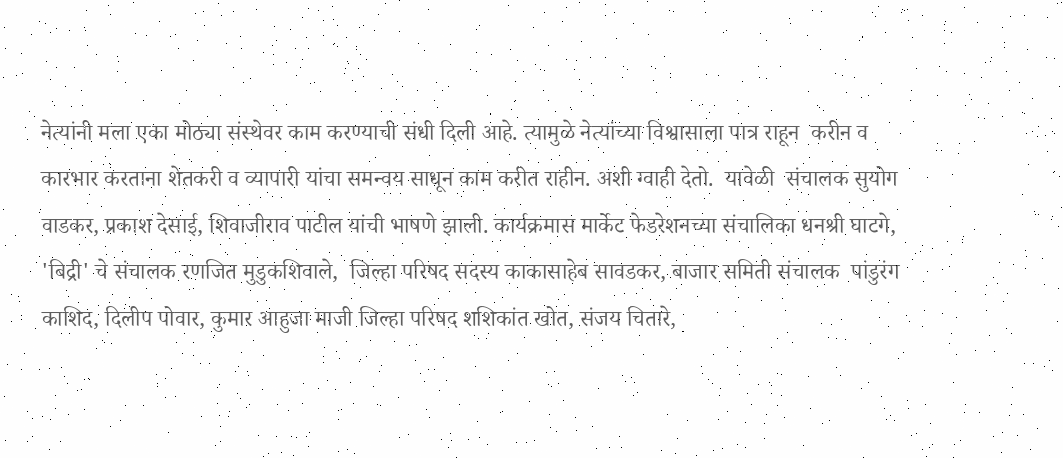नेत्यांनी मला एका मोठ्या संस्थेवर काम करण्याची संधी दिली आहे. त्यामुळे नेत्यांच्या विश्वासाला पात्र राहून  करीन व  कारभार करताना शेतकरी व व्यापारी यांचा समन्वय साधून काम करीत राहीन. अशी ग्वाही देतो.  यावेळी  संचालक सुयोग वाडकर, प्रकाश देसाई, शिवाजीराव पाटील यांची भाषणे झाली. कार्यक्रमास मार्केट फेडरेशनच्या संचालिका धनश्री घाटगे,  'बिद्री' चे संचालक रणजित मुडुकशिवाले,  जिल्हा परिषद सदस्य काकासाहेब सावडकर, बाजार समिती संचालक  पांडुरंग काशिद, दिलीप पोवार, कुमार आहुजा माजी जिल्हा परिषद शशिकांत खोत, संजय चितारे,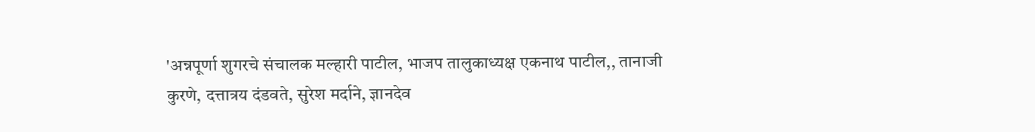'अन्नपूर्णा शुगरचे संचालक मल्हारी पाटील, भाजप तालुकाध्यक्ष एकनाथ पाटील,, तानाजी कुरणे, दत्तात्रय दंडवते, सुरेश मर्दाने, ज्ञानदेव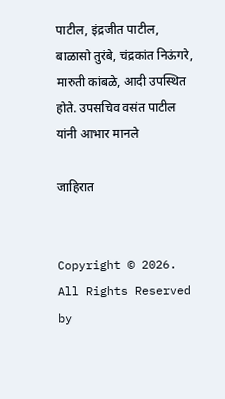पाटील, इंद्रजीत पाटील, बाळासो तुरंबे, चंद्रकांत निऊंगरे, मारुती कांबळे, आदी उपस्थित होते. उपसचिव वसंत पाटील यांनी आभार मानले

जाहिरात


Copyright © 2026. All Rights Reserved by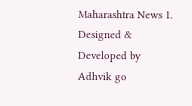Maharashtra News 1.
Designed & Developed by Adhvik go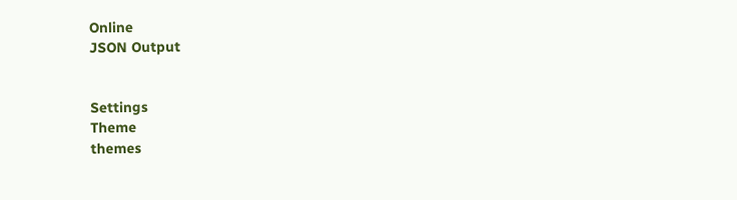Online
JSON Output


Settings
Theme
themes